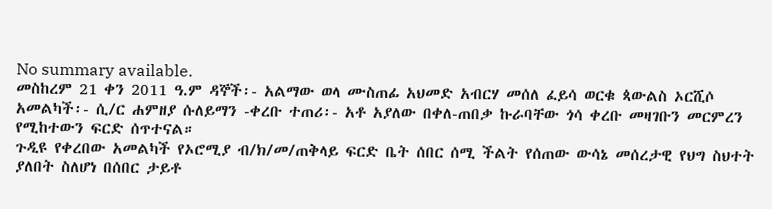No summary available.
መስከረም 21 ቀን 2011 ዓ.ም ዳኞች፡- አልማው ወላ ሙስጠፊ አህመድ አብርሃ መሰለ ፈይሳ ወርቁ ጳውልስ ኦርሺሶ አመልካች፡- ሲ/ር ሐምዘያ ሱለይማን -ቀረቡ ተጠሪ፡- አቶ አያለው በቀለ-ጠበቃ ኩራባቸው ጎሳ ቀረቡ መዛገቡን መርምረን የሚከተውን ፍርድ ሰጥተናል።
ጉዲዩ የቀረበው አመልካች የኦሮሚያ ብ/ክ/መ/ጠቅላይ ፍርድ ቤት ሰበር ሰሚ ችልት የሰጠው ውሳኔ መሰረታዊ የህግ ስህተት ያለበት ስለሆነ በሰበር ታይቶ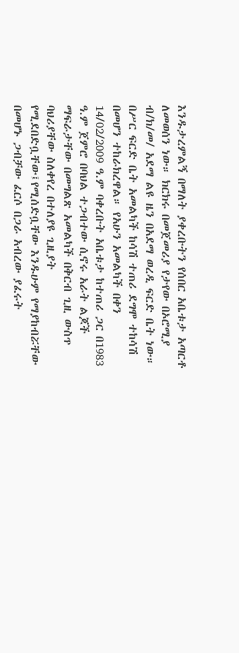እንዱታረምልኝ በማለት ያቀረቡትን የሰበር አቤቱታ አጣርቶ ለመወሰን ነው። ክርክሩ በመጀመሪያ የታየው በኦሮሚያ ብ/ክ/መ/ አደማ ልዩ ዜን በአደማ ወረዲ ፍርድ ቤት ነው። በሥር ፍርድ ቤት አመልካች ከሳሽ ተጠሪ ደግሞ ተከሳሽ በመሆን ተከራክረዋል። የአሁን አመልካች በቀን 14/02/2009 ዓ.ም ባቀረቡት አቤቱታ ከተጠሪ ጋር በ1983 ዓ.ም ጀምሮ በባህል ተጋብተው ሲኖሩ አራት ልጆች ማፍራታቸው በመግልጽ አመልካች በቅርብ ጊዚ ውስጥ ባህሪያቸው ስለቀየረ በተለያዩ ጊዚያት የሚደበድቧቸው፤የሚሰድቧቸው እንዱሁም የማያከብሯቸው በመሆኑ ጋብቻው ፈርሶ በጋራ አብረው ያፈሩት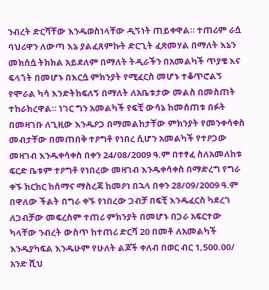ንብረት ድርሻቸው እንዱወስነላቸው ዲኝነት ጠይቀዋል። ተጠሪም ራሷ ባህሪዋን ለውጣ እኔ ያልፈጸምኩት ድርጊት ፈጽመሃል በማለት እኔን መክሰሷ ትክክል አይደለም በማለት ትዲራችን በአመልካች ጥያቄ እና ፍላጎት በመሆኑ በእርሷ ምክንያት የሚፈርስ መሆኑ ተቆጥሮልኝ የሞራል ካሳ እንድትከፍለኝ በማለት ለአቤቱታው መልስ በመስጠት ተከራክረዋል። ነገር ግን አመልካች የፍቺ ውሳኔ ከመሰጠቱ በፉት በመዛገቡ ለጊዚው እንዱዖጋ በማመልከታቸው ምክንያት የመንቀሳቀስ መብታቸው በመጠበቅ ተዖግቶ የነበረ ሲሆን አመልካች የተዖጋው መዛገብ እንዱቀሳቀስ በቀን 24/08/2009 ዓ.ም በተፃፈ ስለአመለከቱ ፍርድ ቤቱም ተዖግቶ የነበረው መዛገብ እንዱቀሳቀስ በማድረግ የግራ ቀኙ ክርክር ከሰማና ማስረጃ ከመዖነ በኋላ በቀን 28/09/2009 ዓ.ም በዋለው ችልት በግራ ቀኙ የነበረው ጋብቻ በፍቺ እንዱፈርስ ካደረገ ለጋብቻው መፍረስም ተጠሪ ምክንያት በመሆኑ በጋራ አፍርተው ካላቸው ንብረት ውስጥ ከተጠሪ ድርሻ 20 በመቶ ለአመልካች እንዱያካፍል እንዱሁም የሁለት ልጆች ቀለብ በወር ብር 1,500.00/ አንድ ሺህ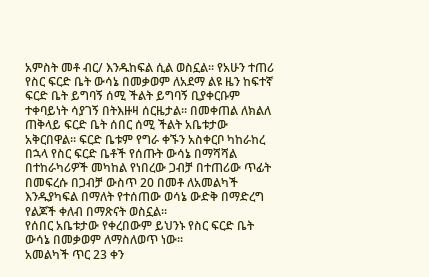አምስት መቶ ብር/ እንዱከፍል ሲል ወስኗል። የአሁን ተጠሪ የስር ፍርድ ቤት ውሳኔ በመቃወም ለአደማ ልዩ ዜን ከፍተኛ ፍርድ ቤት ይግባኝ ሰሚ ችልት ይግባኝ ቢያቀርቡም ተቀባይነት ሳያገኝ በትእዙዛ ሰርዜታል። በመቀጠል ለክልለ ጠቅላይ ፍርድ ቤት ሰበር ሰሚ ችልት አቤቱታው አቅርበዋል። ፍርድ ቤቱም የግራ ቀኙን አስቀርቦ ካከራከረ በኋላ የስር ፍርድ ቤቶች የሰጡት ውሳኔ በማሻሻል በተከራካሪዎች መካከል የነበረው ጋብቻ በተጠሪው ጥፊት በመፍረሱ በጋብቻ ውስጥ 20 በመቶ ለአመልካች እንዱያካፍል በማለት የተሰጠው ወሳኔ ውድቅ በማድረግ የልጆች ቀለብ በማጽናት ወስኗል።
የሰበር አቤቱታው የቀረበውም ይህንኑ የስር ፍርድ ቤት ውሳኔ በመቃወም ለማስለወጥ ነው።
አመልካች ጥር 23 ቀን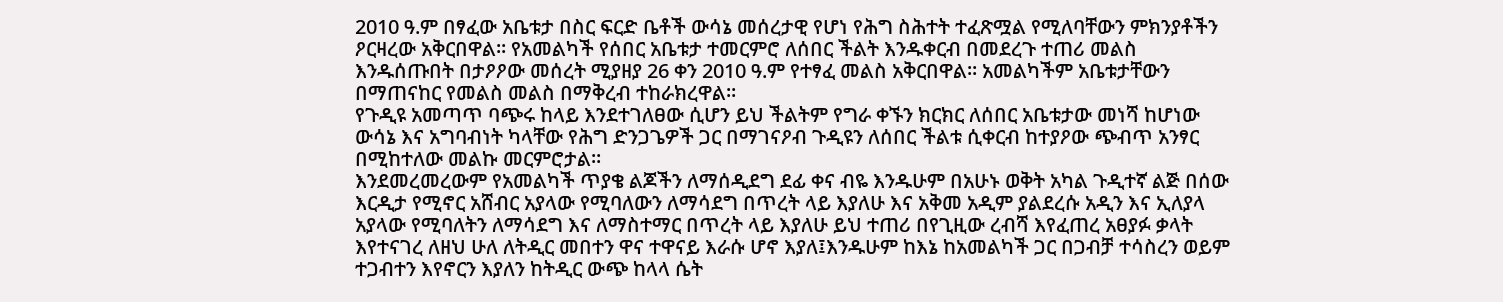2010 ዓ.ም በፃፈው አቤቱታ በስር ፍርድ ቤቶች ውሳኔ መሰረታዊ የሆነ የሕግ ስሕተት ተፈጽሟል የሚለባቸውን ምክንያቶችን ዖርዛረው አቅርበዋል። የአመልካች የሰበር አቤቱታ ተመርምሮ ለሰበር ችልት እንዱቀርብ በመደረጉ ተጠሪ መልስ እንዱሰጡበት በታዖዖው መሰረት ሚያዘያ 26 ቀን 2010 ዓ.ም የተፃፈ መልስ አቅርበዋል። አመልካችም አቤቱታቸውን በማጠናከር የመልስ መልስ በማቅረብ ተከራክረዋል።
የጉዲዩ አመጣጥ ባጭሩ ከላይ እንደተገለፀው ሲሆን ይህ ችልትም የግራ ቀኙን ክርክር ለሰበር አቤቱታው መነሻ ከሆነው ውሳኔ እና አግባብነት ካላቸው የሕግ ድንጋጌዎች ጋር በማገናዖብ ጉዲዩን ለሰበር ችልቱ ሲቀርብ ከተያዖው ጭብጥ አንፃር በሚከተለው መልኩ መርምሮታል።
እንደመረመረውም የአመልካች ጥያቄ ልጆችን ለማሰዲደግ ደፊ ቀና ብዬ እንዱሁም በአሁኑ ወቅት አካል ጉዲተኛ ልጅ በሰው እርዲታ የሚኖር አሸብር አያላው የሚባለውን ለማሳደግ በጥረት ላይ እያለሁ እና አቅመ አዲም ያልደረሱ አዲን እና ኢለያላ አያላው የሚባለትን ለማሳደግ እና ለማስተማር በጥረት ላይ እያለሁ ይህ ተጠሪ በየጊዚው ረብሻ እየፈጠረ አፀያፉ ቃላት እየተናገረ ለዘህ ሁለ ለትዲር መበተን ዋና ተዋናይ እራሱ ሆኖ እያለ፤እንዱሁም ከእኔ ከአመልካች ጋር በጋብቻ ተሳስረን ወይም ተጋብተን እየኖርን እያለን ከትዲር ውጭ ከላላ ሴት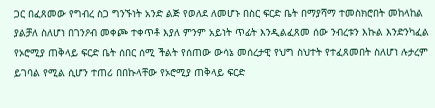ጋር በፈጸመው የግብረ ስጋ ግንኙነት አንድ ልጅ የወለደ ለመሆኑ በስር ፍርድ ቤት በማያሻማ ተመስክሮበት መከላከል ያልቻለ ስለሆነ በገንዖብ መቀጮ ተቀጥቶ እያለ ምንም አይነት ጥፊት እንዲልፈጸመ ሰው ንብረቱን እኩል እንድንካፈል የኦሮሚያ ጠቅላይ ፍርድ ቤት ሰበር ሰሚ ችልት የሰጠው ውሳኔ መሰረታዊ የህግ ስህተት የተፈጸመበት ስለሆነ ሉታረም ይገባል የሚል ሲሆን ተጠሪ በበኩላቸው የኦሮሚያ ጠቅላይ ፍርድ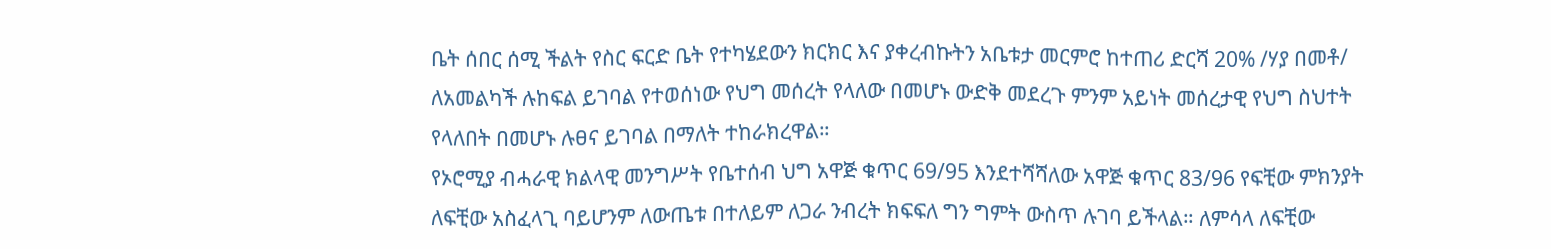ቤት ሰበር ሰሚ ችልት የስር ፍርድ ቤት የተካሄደውን ክርክር እና ያቀረብኩትን አቤቱታ መርምሮ ከተጠሪ ድርሻ 20% /ሃያ በመቶ/ ለአመልካች ሉከፍል ይገባል የተወሰነው የህግ መሰረት የላለው በመሆኑ ውድቅ መደረጉ ምንም አይነት መሰረታዊ የህግ ስህተት የላለበት በመሆኑ ሉፀና ይገባል በማለት ተከራክረዋል።
የኦሮሚያ ብሓራዊ ክልላዊ መንግሥት የቤተሰብ ህግ አዋጅ ቁጥር 69/95 እንደተሻሻለው አዋጅ ቁጥር 83/96 የፍቺው ምክንያት ለፍቺው አስፈላጊ ባይሆንም ለውጤቱ በተለይም ለጋራ ንብረት ክፍፍለ ግን ግምት ውስጥ ሉገባ ይችላል። ለምሳላ ለፍቺው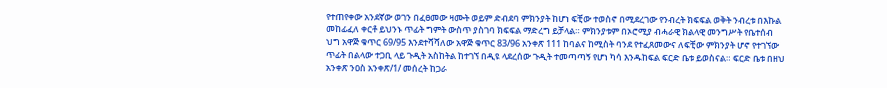የተጠየቀው አንደኛው ወገን በፈፀመው ዛሙት ወይም ድብደባ ምክንያት ከሆነ ፍቺው ተወስኖ በሚደረገው የንብረት ክፍፍል ወቅት ንብረቱ በእኩል መከፊፈለ ቀርቶ ይህንኑ ጥፊት ግምት ውስጥ ያስገባ ክፍፍል ማድረግ ይቻላል። ምክንያቱም በኦሮሚያ ብሓራዊ ክልላዊ መንግሥት የቤተሰብ ህግ አዋጅ ቁጥር 69/95 እንደተሻሻለው አዋጅ ቁጥር 83/96 አንቀጽ 111 ከባልና ከሚስት ባንደ የተፈጸመውና ለፍቺው ምክንያት ሆኖ የተገኘው ጥፊት በልላው ተጋቢ ላይ ጉዲት አስከትል ከተገኘ በዲዩ ላደረሰው ጉዲት ተመጣጣኝ የሆነ ካሳ እንዱከፍል ፍርድ ቤቱ ይወስናል። ፍርድ ቤቱ በዘህ አንቀጽ ንዐስ አንቀጽ/1/ መሰረት ከጋራ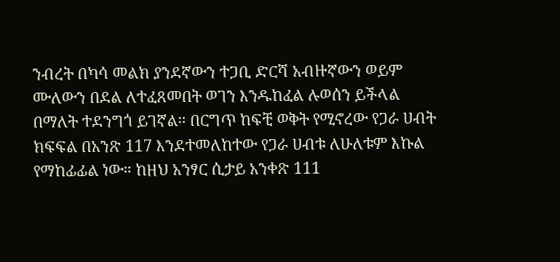ንብረት በካሳ መልክ ያንደኛውን ተጋቢ ድርሻ አብዙኛውን ወይም ሙለውን በደል ለተፈጸመበት ወገን እንዱከፈል ሉወሰን ይችላል በማለት ተደንግጎ ይገኛል። በርግጥ ከፍቺ ወቅት የሚኖረው የጋራ ሀብት ክፍፍል በአንጽ 117 እንደተመለከተው የጋራ ሀብቱ ለሁለቱም እኩል የማከፊፊል ነው። ከዘህ አንፃር ሲታይ አንቀጽ 111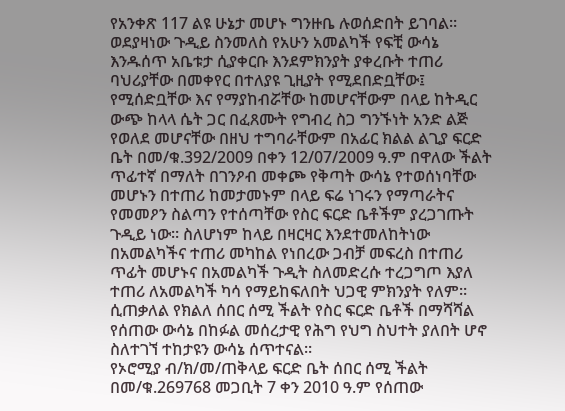የአንቀጽ 117 ልዩ ሁኔታ መሆኑ ግንዙቤ ሉወሰድበት ይገባል። ወደያዛነው ጉዲይ ስንመለስ የአሁን አመልካች የፍቺ ውሳኔ እንዱሰጥ አቤቱታ ሲያቀርቡ እንደምክንያት ያቀረቡት ተጠሪ ባህሪያቸው በመቀየር በተለያዩ ጊዚያት የሚደበድቧቸው፤ የሚሰድቧቸው እና የማያከብሯቸው ከመሆናቸውም በላይ ከትዲር ውጭ ከላላ ሴት ጋር በፈጸሙት የግብረ ስጋ ግንኙነት አንድ ልጅ የወለደ መሆናቸው በዘህ ተግባራቸውም በአፊር ክልል ልጊያ ፍርድ ቤት በመ/ቁ.392/2009 በቀን 12/07/2009 ዓ.ም በዋለው ችልት ጥፊተኛ በማለት በገንዖብ መቀጮ የቅጣት ውሳኔ የተወሰነባቸው መሆኑን በተጠሪ ከመታመኑም በላይ ፍሬ ነገሩን የማጣራትና የመመዖን ስልጣን የተሰጣቸው የስር ፍርድ ቤቶችም ያረጋገጡት ጉዲይ ነው። ስለሆነም ከላይ በዛርዛር እንደተመለከትነው በአመልካችና ተጠሪ መካከል የነበረው ጋብቻ መፍረስ በተጠሪ ጥፊት መሆኑና በአመልካች ጉዲት ስለመድረሱ ተረጋግጦ እያለ ተጠሪ ለአመልካች ካሳ የማይከፍለበት ህጋዊ ምክንያት የለም። ሲጠቃለል የክልለ ሰበር ሰሚ ችልት የስር ፍርድ ቤቶች በማሻሻል የሰጠው ውሳኔ በከፉል መሰረታዊ የሕግ የህግ ስህተት ያለበት ሆኖ ስለተገኘ ተከታዩን ውሳኔ ሰጥተናል።
የኦሮሚያ ብ/ክ/መ/ጠቅላይ ፍርድ ቤት ሰበር ሰሚ ችልት በመ/ቁ.269768 መጋቢት 7 ቀን 2010 ዓ.ም የሰጠው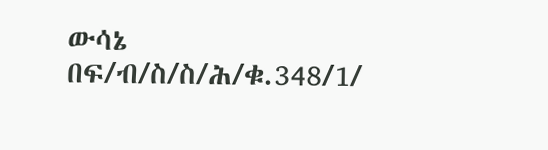ውሳኔ በፍ/ብ/ስ/ስ/ሕ/ቁ.348/1/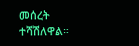መሰረት ተሻሽለዋል።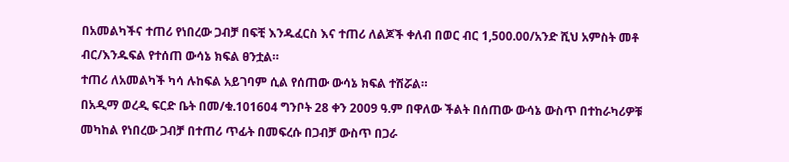በአመልካችና ተጠሪ የነበረው ጋብቻ በፍቺ እንዱፈርስ እና ተጠሪ ለልጆች ቀለብ በወር ብር 1,500.00/አንድ ሺህ አምስት መቶ ብር/እንዱፍል የተሰጠ ውሳኔ ክፍል ፀንቷል።
ተጠሪ ለአመልካች ካሳ ሉከፍል አይገባም ሲል የሰጠው ውሳኔ ክፍል ተሽሯል።
በአዲማ ወረዲ ፍርድ ቤት በመ/ቁ.101604 ግንቦት 28 ቀን 2009 ዓ.ም በዋለው ችልት በሰጠው ውሳኔ ውስጥ በተከራካሪዎቹ መካከል የነበረው ጋብቻ በተጠሪ ጥፊት በመፍረሱ በጋብቻ ውስጥ በጋራ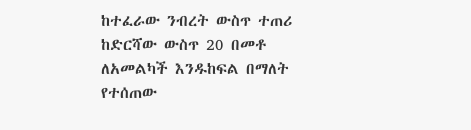ከተፈራው ንብረት ውስጥ ተጠሪ ከድርሻው ውስጥ 20 በመቶ ለአመልካች እንዱከፍል በማለት የተሰጠው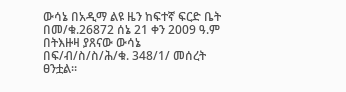ውሳኔ በአዲማ ልዩ ዜን ከፍተኛ ፍርድ ቤት በመ/ቁ.26872 ሰኔ 21 ቀን 2009 ዓ.ም በትእዙዛ ያጸናው ውሳኔ በፍ/ብ/ስ/ስ/ሕ/ቁ. 348/1/ መሰረት ፀንቷል።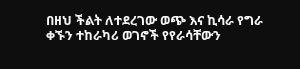በዘህ ችልት ለተደረገው ወጭ እና ኪሳራ የግራ ቀኙን ተከራካሪ ወገኖች የየራሳቸውን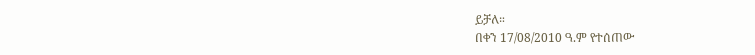ይቻለ።
በቀን 17/08/2010 ዓ.ም የተሰጠው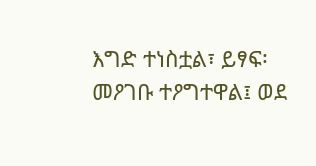እግድ ተነስቷል፣ ይፃፍ፡ መዖገቡ ተዖግተዋል፤ ወደ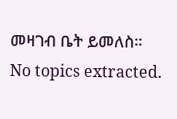መዛገብ ቤት ይመለስ።
No topics extracted.